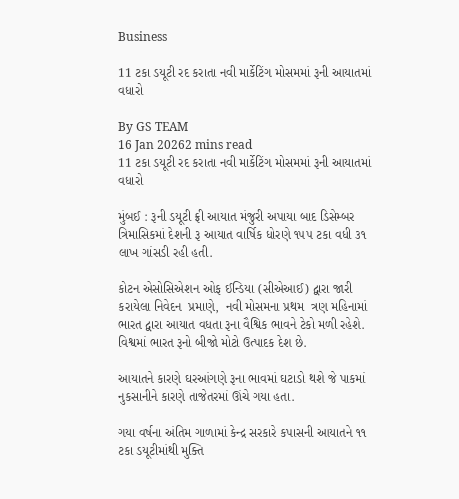Business

11 ટકા ડયૂટી રદ કરાતા નવી માર્કેટિંગ મોસમમાં રૂની આયાતમાં વધારો

By GS TEAM
16 Jan 20262 mins read
11 ટકા ડયૂટી રદ કરાતા નવી માર્કેટિંગ મોસમમાં રૂની આયાતમાં વધારો

મુંબઈ : રૂની ડયૂટી ફ્રી આયાત મંજુરી અપાયા બાદ ડિસેમ્બર ત્રિમાસિકમાં દેશની રૂ આયાત વાર્ષિક ધોરણે ૧૫૫ ટકા વધી ૩૧ લાખ ગાંસડી રહી હતી.

કોટન એસોસિએશન ઓફ ઈન્ડિયા (સીએઆઈ) દ્વારા જારી કરાયેલા નિવેદન  પ્રમાણે,  નવી મોસમના પ્રથમ  ત્રણ મહિનામાં  ભારત દ્વારા આયાત વધતા રૂના વૈશ્વિક ભાવને ટેકો મળી રહેશે. વિશ્વમાં ભારત રૂનો બીજો મોટો ઉત્પાદક દેશ છે.

આયાતને કારણે ઘરઆંગણે રૂના ભાવમાં ઘટાડો થશે જે પાકમાં નુકસાનીને કારણે તાજેતરમાં ઊંચે ગયા હતા.

ગયા વર્ષના અંતિમ ગાળામાં કેન્દ્ર સરકારે કપાસની આયાતને ૧૧ ટકા ડયૂટીમાંથી મુક્તિ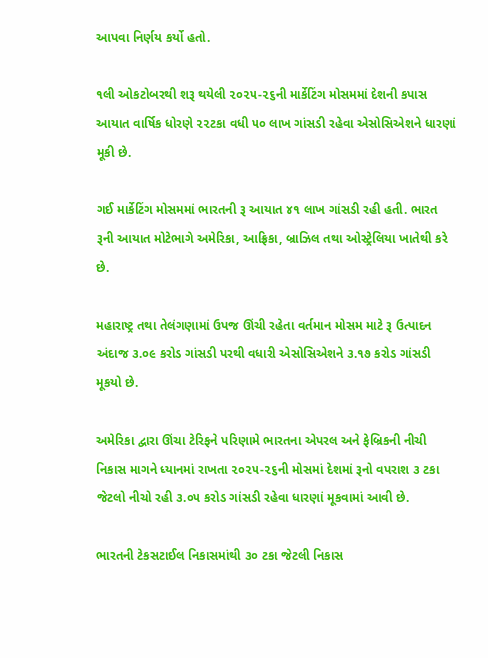આપવા નિર્ણય કર્યો હતો.

૧લી ઓકટોબરથી શરૂ થયેલી ૨૦૨૫-૨૬ની માર્કેટિંગ મોસમમાં દેશની કપાસ આયાત વાર્ષિક ધોરણે ૨૨ટકા વધી ૫૦ લાખ ગાંસડી રહેવા એસોસિએશને ધારણાં મૂકી છે.

ગઈ માર્કેટિંગ મોસમમાં ભારતની રૂ આયાત ૪૧ લાખ ગાંસડી રહી હતી. ભારત રૂની આયાત મોટેભાગે અમેરિકા, આફ્રિકા, બ્રાઝિલ તથા ઓસ્ટ્રેલિયા ખાતેથી કરે છે.

મહારાષ્ટ્ર તથા તેલંગણામાં ઉપજ ઊંચી રહેતા વર્તમાન મોસમ માટે રૂ ઉત્પાદન અંદાજ ૩.૦૯ કરોડ ગાંસડી પરથી વધારી એસોસિએશને ૩.૧૭ કરોડ ગાંસડી મૂકયો છે.

અમેરિકા દ્વારા ઊંચા ટેરિફને પરિણામે ભારતના એપરલ અને ફેબ્રિકની નીચી નિકાસ માગને ધ્યાનમાં રાખતા ૨૦૨૫-૨૬ની મોસમાં દેશમાં રૂનો વપરાશ ૩ ટકા જેટલો નીચો રહી ૩.૦૫ કરોડ ગાંસડી રહેવા ધારણાં મૂકવામાં આવી છે.

ભારતની ટેકસટાઈલ નિકાસમાંથી ૩૦ ટકા જેટલી નિકાસ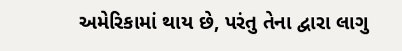અમેરિકામાં થાય છે, પરંતુ તેના દ્વારા લાગુ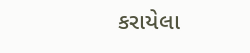કરાયેલા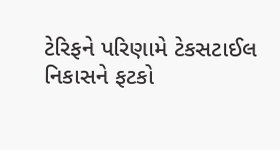ટેરિફને પરિણામે ટેકસટાઈલ નિકાસને ફટકો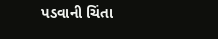પડવાની ચિંતા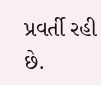પ્રવર્તી રહી છે.